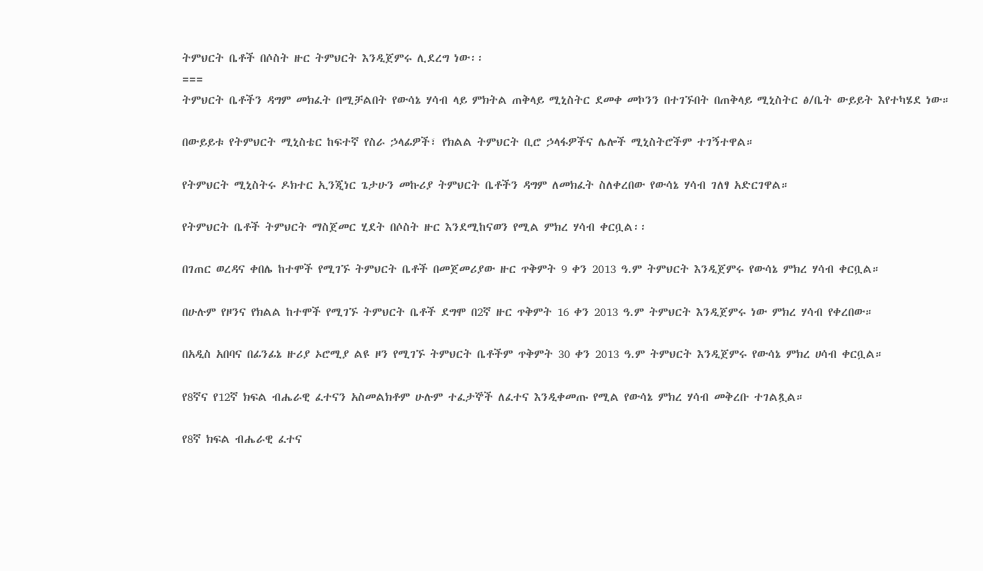ትምህርት ቤቶች በሶስት ዙር ትምህርት እንዲጀምሩ ሊደረግ ነው፡፡
===
ትምህርት ቤቶችን ዳግም መክፈት በሚቻልበት የውሳኔ ሃሳብ ላይ ምክትል ጠቅላይ ሚኒስትር ደመቀ መኮንን በተገኙበት በጠቅላይ ሚኒስትር ፅ/ቤት ውይይት እየተካሄደ ነው።

በውይይቱ የትምህርት ሚኒስቴር ከፍተኛ የስራ ኃላፊዎች፣ የክልል ትምህርት ቢሮ ኃላፋዎችና ሌሎች ሚኒስትሮችም ተገኝተዋል።

የትምህርት ሚኒስትሩ ዶክተር ኢንጂነር ጌታሁን መኩሪያ ትምህርት ቤቶችን ዳግም ለመክፈት ስለቀረበው የውሳኔ ሃሳብ ገለፃ አድርገዋል።

የትምህርት ቤቶች ትምህርት ማስጀመር ሂደት በሶስት ዙር እንደሚከናወን የሚል ምክረ ሃሳብ ቀርቧል፡፡

በገጠር ወረዳና ቀበሌ ከተሞች የሚገኙ ትምህርት ቤቶች በመጀመሪያው ዙር ጥቅምት 9 ቀን 2013 ዓ.ም ትምህርት እንዲጀምሩ የውሳኔ ምክረ ሃሳብ ቀርቧል።

በሁሉም የዞንና የክልል ከተሞች የሚገኙ ትምህርት ቤቶች ደግሞ በ2ኛ ዙር ጥቅምት 16 ቀን 2013 ዓ.ም ትምህርት እንዲጀምሩ ነው ምክረ ሃሳብ የቀረበው።

በአዲስ አበባና በፊንፊኔ ዙሪያ ኦሮሚያ ልዩ ዞን የሚገኙ ትምህርት ቤቶችም ጥቅምት 30 ቀን 2013 ዓ.ም ትምህርት እንዲጀምሩ የውሳኔ ምክረ ሀሳብ ቀርቧል።

የ8ኛና የ12ኛ ክፍል ብሔራዊ ፈተናን አስመልክቶም ሁሉም ተፈታኞች ለፈተና እንዲቀመጡ የሚል የውሳኔ ምክረ ሃሳብ መቅረቡ ተገልጿል።

የ8ኛ ክፍል ብሔራዊ ፈተና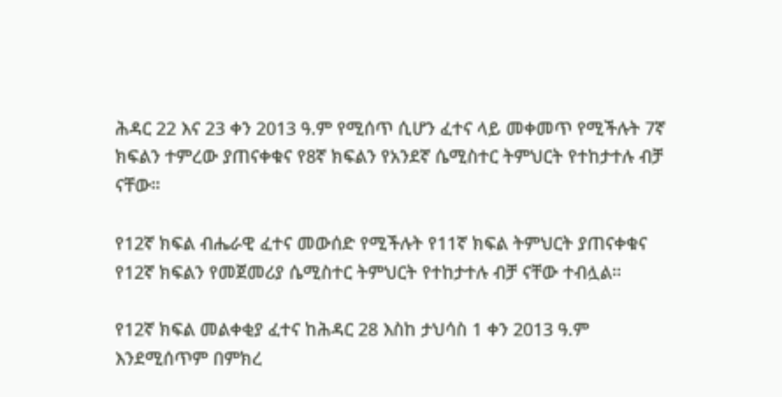ሕዳር 22 እና 23 ቀን 2013 ዓ.ም የሚሰጥ ሲሆን ፈተና ላይ መቀመጥ የሚችሉት 7ኛ ክፍልን ተምረው ያጠናቀቁና የ8ኛ ክፍልን የአንደኛ ሴሚስተር ትምህርት የተከታተሉ ብቻ ናቸው።

የ12ኛ ክፍል ብሔራዊ ፈተና መውሰድ የሚችሉት የ11ኛ ክፍል ትምህርት ያጠናቀቁና የ12ኛ ክፍልን የመጀመሪያ ሴሚስተር ትምህርት የተከታተሉ ብቻ ናቸው ተብሏል።

የ12ኛ ክፍል መልቀቂያ ፈተና ከሕዳር 28 እስከ ታህሳስ 1 ቀን 2013 ዓ.ም እንደሚሰጥም በምክረ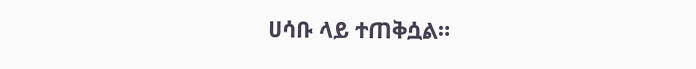ሀሳቡ ላይ ተጠቅሷል።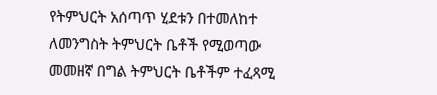የትምህርት አሰጣጥ ሂደቱን በተመለከተ ለመንግስት ትምህርት ቤቶች የሚወጣው መመዘኛ በግል ትምህርት ቤቶችም ተፈጻሚ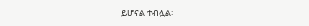ይሆናል ተብሏል፡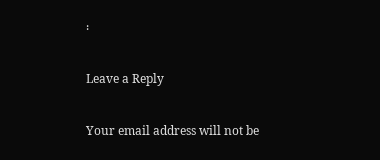፡

Leave a Reply

Your email address will not be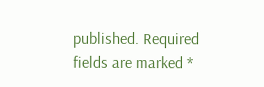published. Required fields are marked *